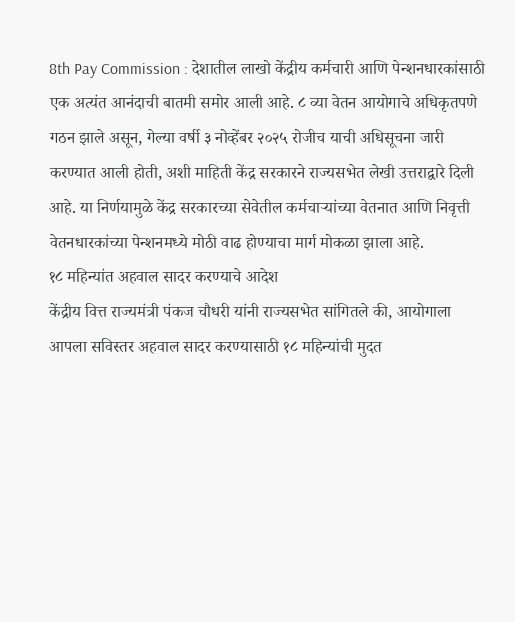8th Pay Commission : देशातील लाखो केंद्रीय कर्मचारी आणि पेन्शनधारकांसाठी एक अत्यंत आनंदाची बातमी समोर आली आहे. ८ व्या वेतन आयोगाचे अधिकृतपणे गठन झाले असून, गेल्या वर्षी ३ नोव्हेंबर २०२५ रोजीच याची अधिसूचना जारी करण्यात आली होती, अशी माहिती केंद्र सरकारने राज्यसभेत लेखी उत्तराद्वारे दिली आहे. या निर्णयामुळे केंद्र सरकारच्या सेवेतील कर्मचाऱ्यांच्या वेतनात आणि निवृत्ती वेतनधारकांच्या पेन्शनमध्ये मोठी वाढ होण्याचा मार्ग मोकळा झाला आहे.
१८ महिन्यांत अहवाल सादर करण्याचे आदेश
केंद्रीय वित्त राज्यमंत्री पंकज चौधरी यांनी राज्यसभेत सांगितले की, आयोगाला आपला सविस्तर अहवाल सादर करण्यासाठी १८ महिन्यांची मुदत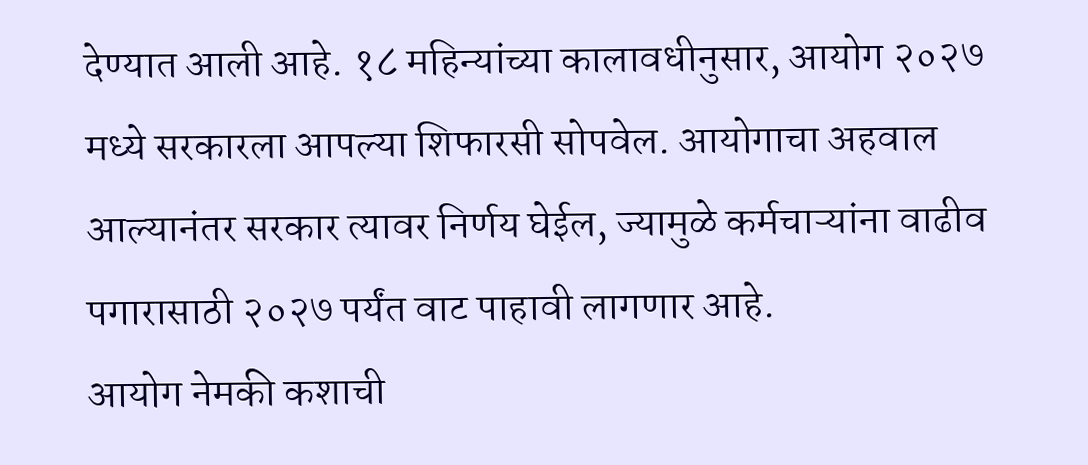देण्यात आली आहे. १८ महिन्यांच्या कालावधीनुसार, आयोग २०२७ मध्ये सरकारला आपल्या शिफारसी सोपवेल. आयोगाचा अहवाल आल्यानंतर सरकार त्यावर निर्णय घेईल, ज्यामुळे कर्मचाऱ्यांना वाढीव पगारासाठी २०२७ पर्यंत वाट पाहावी लागणार आहे.
आयोग नेमकी कशाची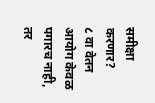समीक्षा करणार?
८ वा वेतन आयोग केवळ पगारच नाही, तर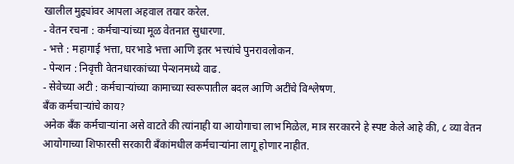खालील मुद्द्यांवर आपला अहवाल तयार करेल.
- वेतन रचना : कर्मचाऱ्यांच्या मूळ वेतनात सुधारणा.
- भत्ते : महागाई भत्ता, घरभाडे भत्ता आणि इतर भत्त्यांचे पुनरावलोकन.
- पेन्शन : निवृत्ती वेतनधारकांच्या पेन्शनमध्ये वाढ.
- सेवेच्या अटी : कर्मचाऱ्यांच्या कामाच्या स्वरूपातील बदल आणि अटींचे विश्लेषण.
बँक कर्मचाऱ्यांचे काय?
अनेक बँक कर्मचाऱ्यांना असे वाटते की त्यांनाही या आयोगाचा लाभ मिळेल, मात्र सरकारने हे स्पष्ट केले आहे की, ८ व्या वेतन आयोगाच्या शिफारसी सरकारी बँकांमधील कर्मचाऱ्यांना लागू होणार नाहीत.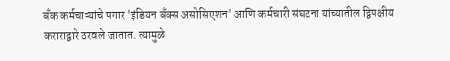बँक कर्मचाऱ्यांचे पगार 'इंडियन बँक्स असोसिएशन' आणि कर्मचारी संघटना यांच्यातील द्विपक्षीय कराराद्वारे ठरवले जातात. त्यामुळे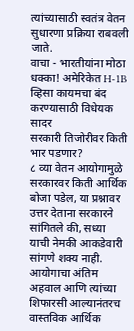त्यांच्यासाठी स्वतंत्र वेतन सुधारणा प्रक्रिया राबवली जाते.
वाचा - भारतीयांना मोठा धक्का! अमेरिकेत H-1B व्हिसा कायमचा बंद करण्यासाठी विधेयक सादर
सरकारी तिजोरीवर किती भार पडणार?
८ व्या वेतन आयोगामुळे सरकारवर किती आर्थिक बोजा पडेल, या प्रश्नावर उत्तर देताना सरकारने सांगितले की, सध्या याची नेमकी आकडेवारी सांगणे शक्य नाही. आयोगाचा अंतिम अहवाल आणि त्यांच्या शिफारसी आल्यानंतरच वास्तविक आर्थिक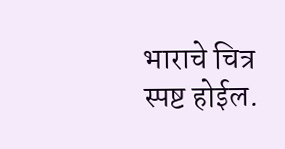भाराचे चित्र स्पष्ट होईल.